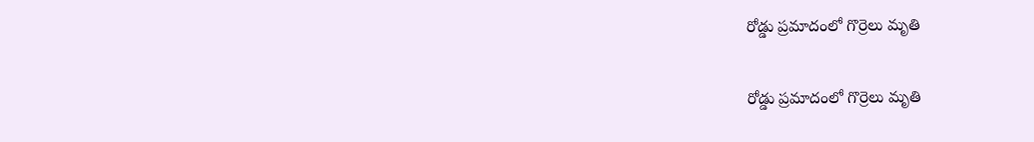రోడ్డు ప్రమాదంలో గొర్రెలు మృతి

రోడ్డు ప్రమాదంలో గొర్రెలు మృతి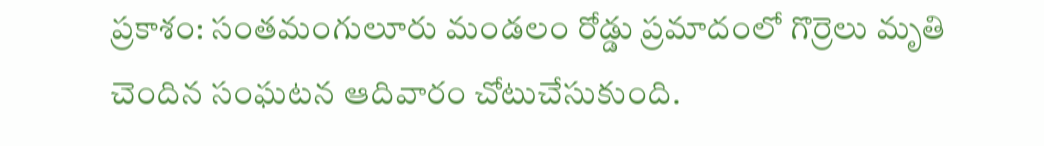ప్రకాశం: సంతమంగులూరు మండలం రోడ్డు ప్రమాదంలో గొర్రెలు మృతి చెందిన సంఘటన ఆదివారం చోటుచేసుకుంది.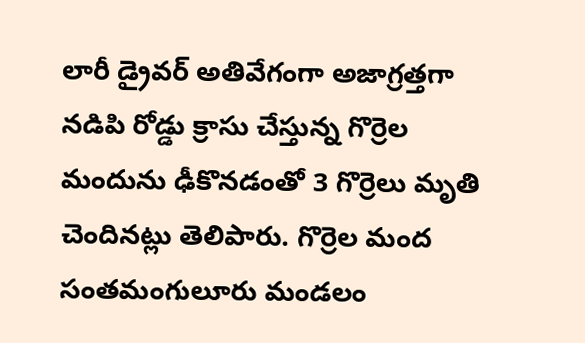లారీ డ్రైవర్ అతివేగంగా అజాగ్రత్తగా నడిపి రోడ్డు క్రాసు చేస్తున్న గొర్రెల మందును ఢీకొనడంతో 3 గొర్రెలు మృతి చెందినట్లు తెలిపారు. గొర్రెల మంద సంతమంగులూరు మండలం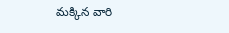మక్కిన వారి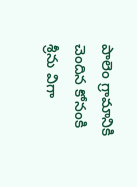పాలెం గ్రామానికి చెందిన కోనంకి శ్రీను విగా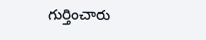గుర్తించారు